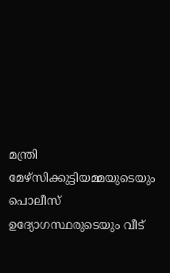മന്ത്രി മേഴ്‌സിക്കുട്ടിയമ്മയുടെയും പൊലീസ് ഉദ്യോഗസ്ഥരുടെയും വീട്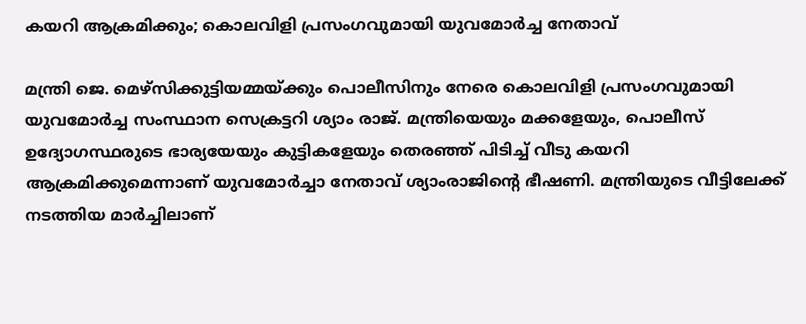കയറി ആക്രമിക്കും; കൊലവിളി പ്രസംഗവുമായി യുവമോര്‍ച്ച നേതാവ്

മന്ത്രി ജെ. മെഴ്‌സിക്കുട്ടിയമ്മയ്ക്കും പൊലീസിനും നേരെ കൊലവിളി പ്രസംഗവുമായി യുവമോര്‍ച്ച സംസ്ഥാന സെക്രട്ടറി ശ്യാം രാജ്. മന്ത്രിയെയും മക്കളേയും, പൊലീസ് ഉദ്യോഗസ്ഥരുടെ ഭാര്യയേയും കുട്ടികളേയും തെരഞ്ഞ് പിടിച്ച് വീടു കയറി ആക്രമിക്കുമെന്നാണ് യുവമോർച്ചാ നേതാവ് ശ്യാംരാജിന്റെ ഭീഷണി. മന്ത്രിയുടെ വീട്ടിലേക്ക് നടത്തിയ മാർച്ചിലാണ്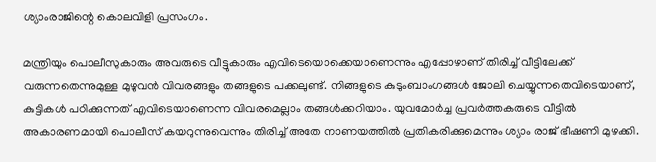ശ്യാംരാജിന്റെ കൊലവിളി പ്രസംഗം.

മന്ത്രിയും പൊലീസുകാരും അവരുടെ വീട്ടുകാരും എവിടെയൊക്കെയാണെന്നും എപ്പോഴാണ് തിരിച്ച് വീട്ടിലേക്ക് വരുന്നതെന്നുമുള്ള മുഴുവന്‍ വിവരങ്ങളും തങ്ങളുടെ പക്കലുണ്ട്. നിങ്ങളുടെ കുടുംബാംഗങ്ങൾ ജോലി ചെയ്യുന്നതെവിടെയാണ്, കുട്ടികൾ പഠിക്കുന്നത് എവിടെയാണെന്ന വിവരമെല്ലാം തങ്ങൾക്കറിയാം. യുവമോര്‍ച്ച പ്രവര്‍ത്തകരുടെ വീട്ടില്‍ അകാരണമായി പൊലീസ് കയറുന്നുവെന്നും തിരിച്ച് അതേ നാണയത്തില്‍ പ്രതികരിക്കുമെന്നും ശ്യാം രാജ് ഭീഷണി മുഴക്കി.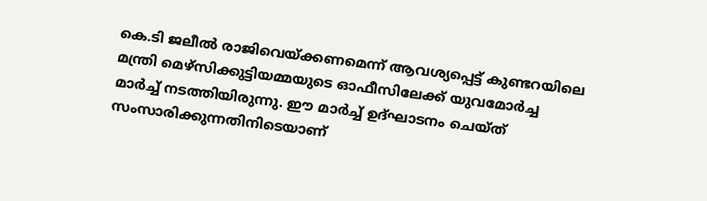കെ.ടി ജലീല്‍ രാജിവെയ്ക്കണമെന്ന് ആവശ്യപ്പെട്ട് കുണ്ടറയിലെ മന്ത്രി മെഴ്‌സിക്കുട്ടിയമ്മയുടെ ഓഫീസിലേക്ക് യുവമോർച്ച മാർച്ച് നടത്തിയിരുന്നു. ഈ മാര്‍ച്ച് ഉദ്ഘാടനം ചെയ്ത് സംസാരിക്കുന്നതിനിടെയാണ്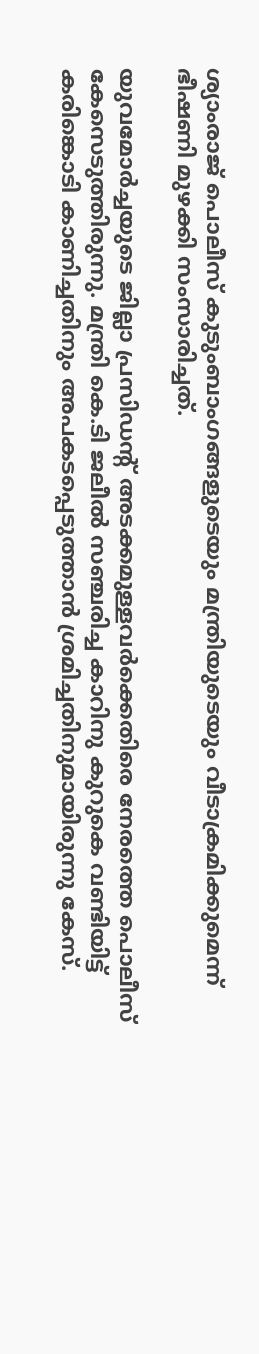ശ്യാംരാജ് പൊലീസ് കുടുംബാംഗങ്ങളുടെയും മന്ത്രിയുടെയും വീടാക്രമിക്കുമെന്ന് ഭീഷണി മുഴക്കി സംസാരിച്ചത്.

യുവമോര്‍ച്ചയുടെ ജില്ലാ പ്രസിഡന്റ് അടക്കമുള്ളവര്‍ക്കെതിരെ നേരത്തെ പൊലീസ് കേസെടുത്തിരുന്നു. മന്ത്രി കെ.ടി ജലീല്‍ സഞ്ചരിച്ച കാറിനു കുറുകെ വണ്ടിയിട്ട് കരിങ്കൊടി കാണിച്ചതിനും അപകടപ്പെടുത്താൻ ശ്രമിച്ചതിനുമായിരുന്നു കേസ്.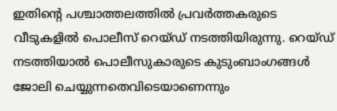ഇതിന്റെ പശ്ചാത്തലത്തില്‍ പ്രവർത്തകരുടെ വീടുകളില്‍ പൊലീസ് റെയ്ഡ് നടത്തിയിരുന്നു. റെയ്ഡ് നടത്തിയാല്‍ പൊലീസുകാരുടെ കുടുംബാംഗങ്ങള്‍ ജോലി ചെയ്യുന്നതെവിടെയാണെന്നും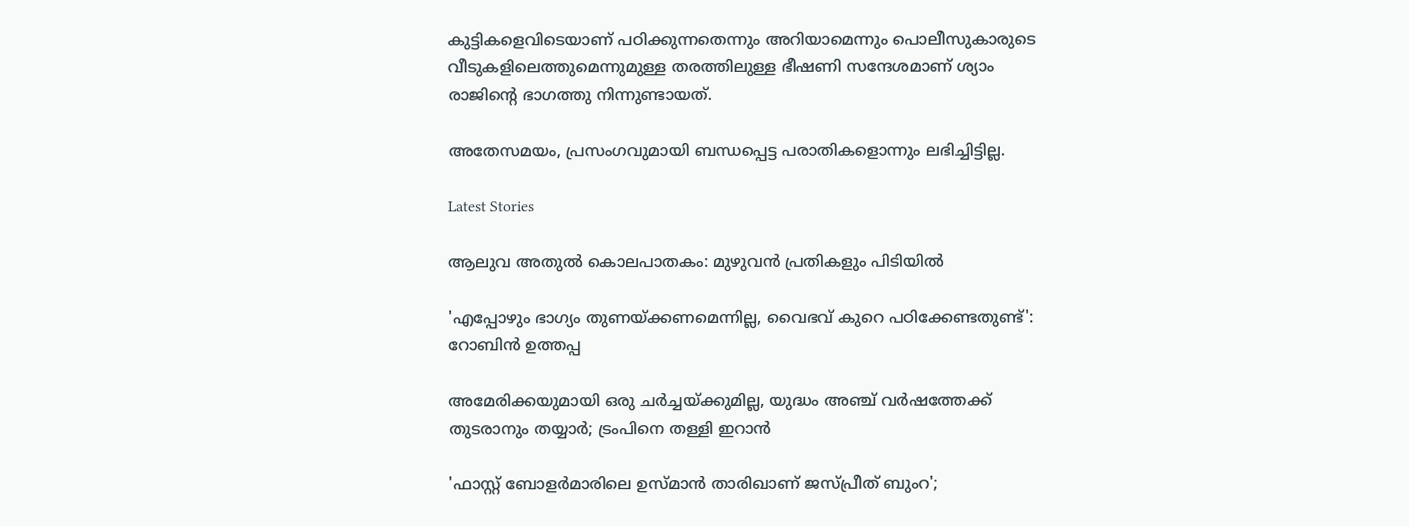കുട്ടികളെവിടെയാണ് പഠിക്കുന്നതെന്നും അറിയാമെന്നും പൊലീസുകാരുടെ വീടുകളിലെത്തുമെന്നുമുള്ള തരത്തിലുള്ള ഭീഷണി സന്ദേശമാണ് ശ്യാം രാജിന്റെ ഭാഗത്തു നിന്നുണ്ടായത്.

അതേസമയം, പ്രസംഗവുമായി ബന്ധപ്പെട്ട പരാതികളൊന്നും ലഭിച്ചിട്ടില്ല.

Latest Stories

ആലുവ അതുൽ കൊലപാതകം: മുഴുവൻ പ്രതികളും പിടിയിൽ

'എപ്പോഴും ഭാഗ്യം തുണയ്ക്കണമെന്നില്ല, വൈഭവ് കുറെ പഠിക്കേണ്ടതുണ്ട്': റോബിൻ ഉത്തപ്പ

അമേരിക്കയുമായി ഒരു ചർച്ചയ്ക്കുമില്ല, യുദ്ധം അഞ്ച് വർഷത്തേക്ക് തുടരാനും തയ്യാർ; ട്രംപിനെ തള്ളി ഇറാൻ

'ഫാസ്റ്റ് ബോളർമാരിലെ ഉസ്മാൻ താരിഖാണ് ജസ്പ്രീത് ബുംറ';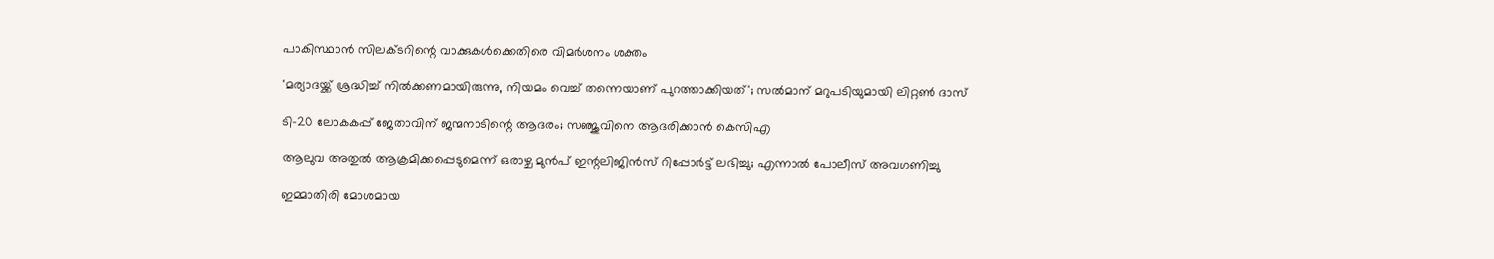പാകിസ്ഥാൻ സിലക്ടറിന്റെ വാക്കുകൾക്കെതിരെ വിമർശനം ശക്തം

'മര്യാദയ്ക്ക് ശ്രദ്ധിച്ച് നിൽക്കണമായിരുന്നു, നിയമം വെച്ച് തന്നെയാണ് പുറത്താക്കിയത്'; സൽമാന് മറുപടിയുമായി ലിറ്റൺ ദാസ്

ടി-20 ലോകകപ്പ് ജേതാവിന് ജന്മനാടിന്റെ ആദരം; സഞ്ജുവിനെ ആദരിക്കാൻ കെസിഎ

ആലുവ അതുൽ ആക്രമിക്കപ്പെടുമെന്ന് ഒരാഴ്ച മുൻപ് ഇന്റലിജിൻസ് റിപ്പോർട്ട് ലഭിച്ചു; എന്നാൽ പോലീസ് അവഗണിച്ചു

ഇമ്മാതിരി മോശമായ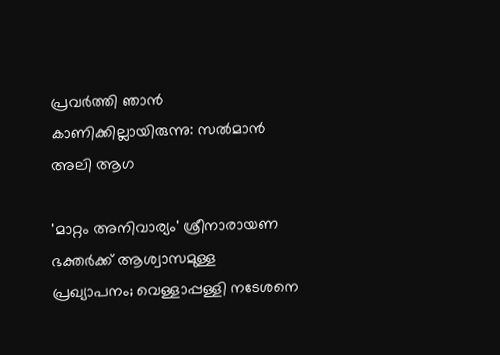പ്രവർത്തി ഞാൻ കാണിക്കില്ലായിരുന്നു: സല്‍മാന്‍ അലി ആഗ

'മാറ്റം അനിവാര്യം' ശ്രീനാരായണ ഭക്തര്‍ക്ക് ആശ്വാസമുള്ള പ്രഖ്യാപനം; വെള്ളാപ്പള്ളി നടേശനെ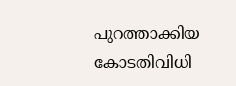പുറത്താക്കിയ കോടതിവിധി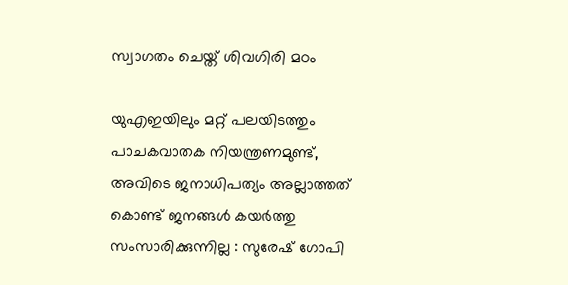സ്വാഗതം ചെയ്ത് ശിവഗിരി മഠം

യുഎഇയിലും മറ്റ് പലയിടത്തും പാചകവാതക നിയന്ത്രണമുണ്ട്, അവിടെ ജനാധിപത്യം അല്ലാത്തത് കൊണ്ട് ജനങ്ങൾ കയർത്തു സംസാരിക്കുന്നില്ല : സുരേഷ് ഗോപി